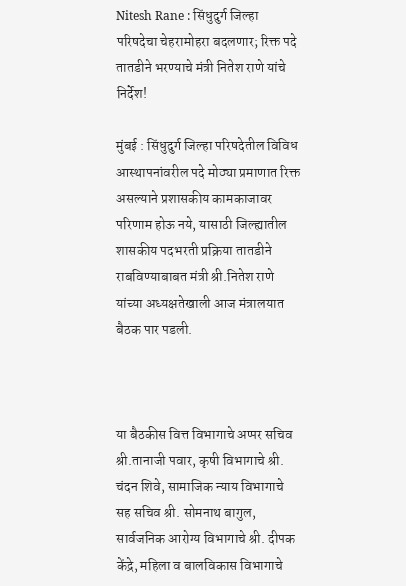Nitesh Rane : सिंधुदुर्ग जिल्हा परिषदेचा चेहरामोहरा बदलणार; रिक्त पदे तातडीने भरण्याचे मंत्री नितेश राणे यांचे निर्देश!

मुंबई : सिंधुदुर्ग जिल्हा परिषदेतील विविध आस्थापनांवरील पदे मोठ्या प्रमाणात रिक्त असल्याने प्रशासकीय कामकाजावर परिणाम होऊ नये, यासाठी जिल्ह्यातील शासकीय पदभरती प्रक्रिया तातडीने राबविण्याबाबत मंत्री श्री.नितेश राणे यांच्या अध्यक्षतेखाली आज मंत्रालयात बैठक पार पडली.



या बैठकीस वित्त विभागाचे अप्पर सचिव श्री.तानाजी पवार, कृषी विभागाचे श्री. चंदन शिवे, सामाजिक न्याय विभागाचे सह सचिव श्री. सोमनाथ बागुल, सार्वजनिक आरोग्य विभागाचे श्री. दीपक केंद्रे, महिला व बालविकास विभागाचे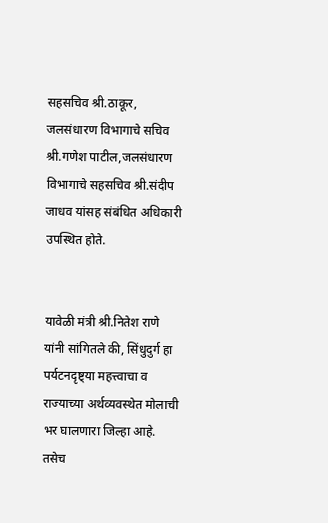सहसचिव श्री.ठाकूर, जलसंधारण विभागाचे सचिव श्री.गणेश पाटील,जलसंधारण विभागाचे सहसचिव श्री.संदीप जाधव यांसह संबंधित अधिकारी उपस्थित होते.


यावेळी मंत्री श्री.नितेश राणे यांनी सांगितले की, सिंधुदुर्ग हा पर्यटनदृष्ट्या महत्त्वाचा व राज्याच्या अर्थव्यवस्थेत मोलाची भर घालणारा जिल्हा आहे. तसेच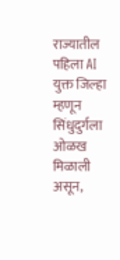राज्यातील पहिला AI युक्त जिल्हा म्हणून सिंधुदुर्गला ओळख मिळाली असून,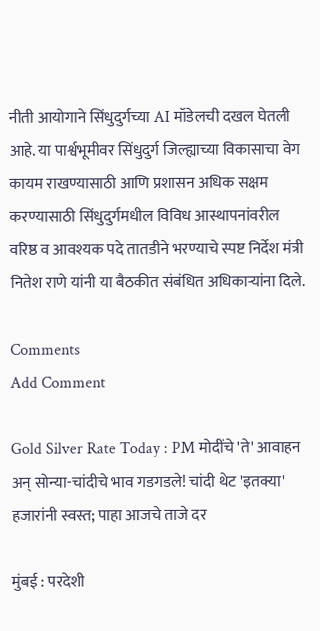नीती आयोगाने सिंधुदुर्गच्या AI मॉडेलची दखल घेतली आहे. या पार्श्वभूमीवर सिंधुदुर्ग जिल्ह्याच्या विकासाचा वेग कायम राखण्यासाठी आणि प्रशासन अधिक सक्षम करण्यासाठी सिंधुदुर्गमधील विविध आस्थापनांवरील वरिष्ठ व आवश्यक पदे तातडीने भरण्याचे स्पष्ट निर्देश मंत्री नितेश राणे यांनी या बैठकीत संबंधित अधिकाऱ्यांना दिले.

Comments
Add Comment

Gold Silver Rate Today : PM मोदींचे 'ते' आवाहन अन् सोन्या-चांदीचे भाव गडगडले! चांदी थेट 'इतक्या' हजारांनी स्वस्त; पाहा आजचे ताजे दर

मुंबई : परदेशी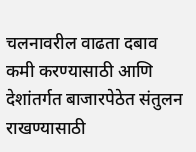चलनावरील वाढता दबाव कमी करण्यासाठी आणि देशांतर्गत बाजारपेठेत संतुलन राखण्यासाठी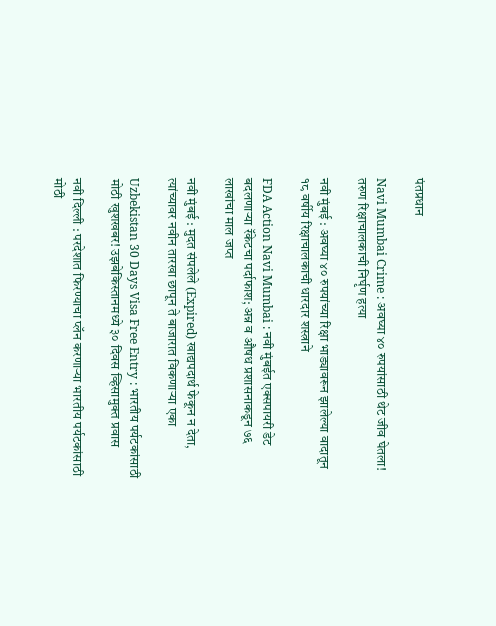पंतप्रधान

Navi Mumbai Crime : अवघ्या ४० रुपयांसाठी थेट जीव घेतला! तरुण रिक्षाचालकाची निर्घृण हत्या

नवी मुंबई : अवघ्या ४० रुपयांच्या रिक्षा भाड्यावरून झालेल्या वादातून १८ वर्षीय रिक्षाचालकाची धारदार शस्त्राने

FDA Action Navi Mumbai : नवी मुंबईत एक्सपायरी डेट बदलणाऱ्या रॅकेटचा पर्दाफाश; अन्न व औषध प्रशासनाकडून ७६ लाखांचा माल जप्त

नवी मुंबई : मुदत संपलेले (Expired) खाद्यपदार्थ फेकून न देता, त्यांच्यावर नवीन तारखा छापून ते बाजारात विकणाऱ्या एका

Uzbekistan 30 Days Visa Free Entry : भारतीय पर्यटकांसाठी मोठी खुशखबर! उझबेकिस्तानमध्ये ३० दिवस व्हिसामुक्त प्रवास

नवी दिल्ली : परदेशात फिरण्याचा प्लॅन करणाऱ्या भारतीय पर्यटकांसाठी मोठी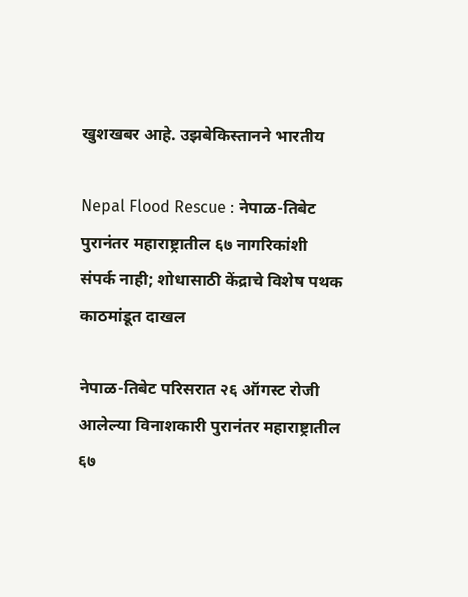खुशखबर आहे. उझबेकिस्तानने भारतीय

Nepal Flood Rescue : नेपाळ-तिबेट पुरानंतर महाराष्ट्रातील ६७ नागरिकांशी संपर्क नाही; शोधासाठी केंद्राचे विशेष पथक काठमांडूत दाखल

नेपाळ-तिबेट परिसरात २६ ऑगस्ट रोजी आलेल्या विनाशकारी पुरानंतर महाराष्ट्रातील ६७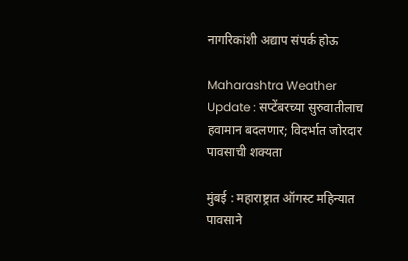नागरिकांशी अद्याप संपर्क होऊ

Maharashtra Weather Update : सप्टेंबरच्या सुरुवातीलाच हवामान बदलणार; विदर्भात जोरदार पावसाची शक्यता

मुंबई : महाराष्ट्रात ऑगस्ट महिन्यात पावसाने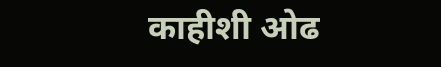काहीशी ओढ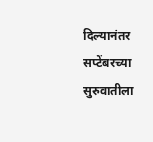दिल्यानंतर सप्टेंबरच्या सुरुवातीला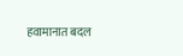हवामानात बदल